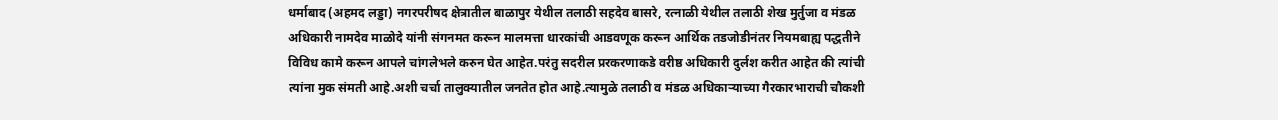धर्माबाद (अहमद लड्डा) नगरपरीषद क्षेत्रातील बाळापुर येथील तलाठी सहदेव बासरे, रत्नाळी येथील तलाठी शेख मुर्तुजा व मंडळ अधिकारी नामदेव माळोदे यांनी संगनमत करून मालमत्ता धारकांची आडवणूक करून आर्थिक तडजोडीनंतर नियमबाह्य पद्धतीने विविध कामे करून आपले चांगलेभले करुन घेत आहेत.परंतु सदरील प्ररकरणाकडे वरीष्ठ अधिकारी दुर्लश करीत आहेत की त्यांची त्यांना मुक संमती आहे.अशी चर्चा तालुक्यातील जनतेत होत आहे.त्यामुळे तलाठी व मंडळ अधिकाऱ्याच्या गैरकारभाराची चौकशी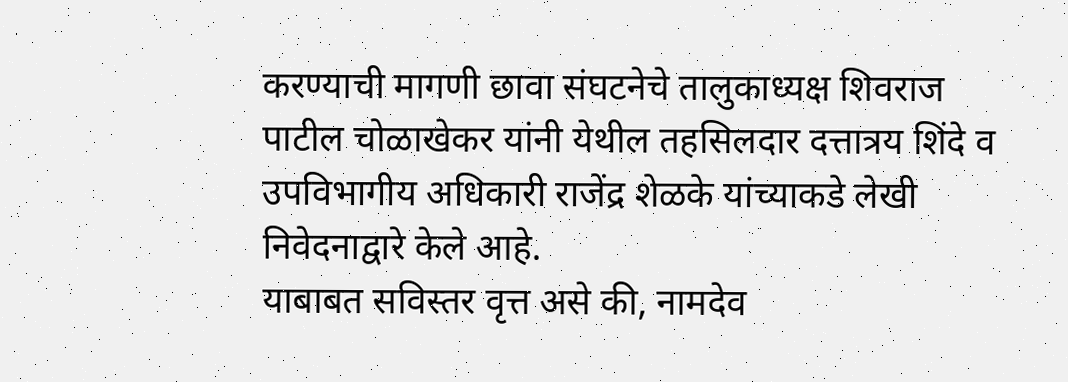करण्याची मागणी छावा संघटनेचे तालुकाध्यक्ष शिवराज पाटील चोळाखेकर यांनी येथील तहसिलदार दत्तात्रय शिंदे व उपविभागीय अधिकारी राजेंद्र शेळके यांच्याकडे लेखी निवेदनाद्वारे केले आहे.
याबाबत सविस्तर वृत्त असे की, नामदेव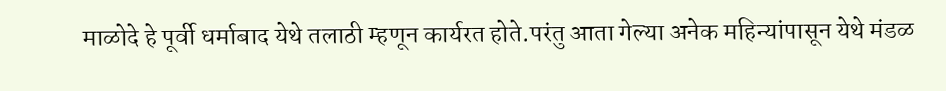माळोदे हे पूर्वी धर्माबाद येथे तलाठी म्हणून कार्यरत होते.परंतु आता गेल्या अनेक महिन्यांपासून येथे मंडळ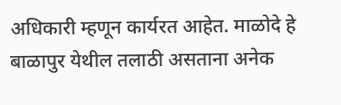अधिकारी म्हणून कार्यरत आहेत. माळोदे हे बाळापुर येथील तलाठी असताना अनेक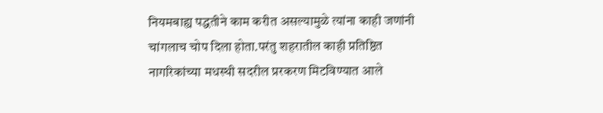नियमबाह्य पद्धतीने काम करीत असल्यामुळे त्यांना काही जणांनी चांगलाच चोप दिला होता.परंतु शहरातील काही प्रतिष्ठित नागरिकांच्या मधस्थी सदरील प्ररकरण मिटविण्यात आले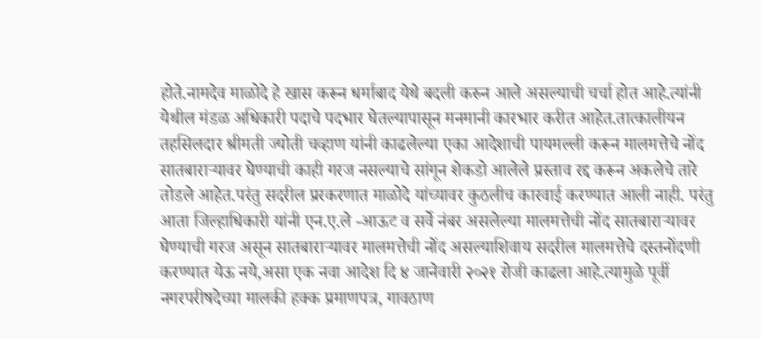होते.नामदेव माळोदे हे खास करून धर्माबाद येथे बदली करुन आले असल्याची चर्चा होत आहे.त्यांनी येथील मंडळ अधिकारी पदाचे पदभार घेतल्यापासून मनमानी कारभार करीत आहेत.तात्कालीयन तहसिलदार श्रीमती ज्योती चव्हाण यांनी काढलेल्या एका आदेशाची पायमल्ली करून मालमत्तेचे नोंद सातबाराऱ्यावर घेण्याची काही गरज नसल्याचे सांगून शेकडो आलेले प्रस्ताव रद्द करून अकलेचे तारे तोडले आहेत.परंतु सदरील प्ररकरणात माळोदे यांच्यावर कुठलीच कारवाई करण्यात आली नाही. परंतु आता जिल्हाधिकारी यांनी एन.ए.ले -आऊट व सर्वे नंबर असलेल्या मालमत्तेची नोंद सातबाराऱ्यावर घेण्याची गरज असून सातबाराऱ्यावर मालमत्तेची नोंद असल्याशिवाय सदरील मालमत्तेचे दस्तनोंदणी करण्यात येऊ नये,असा एक नवा आदेश दि ४ जानेवारी २०२१ रोजी काढला आहे.त्यामुळे पूर्वी नगरपरीषदेच्या मालकी हक्क प्रमाणपत्र, गावठाण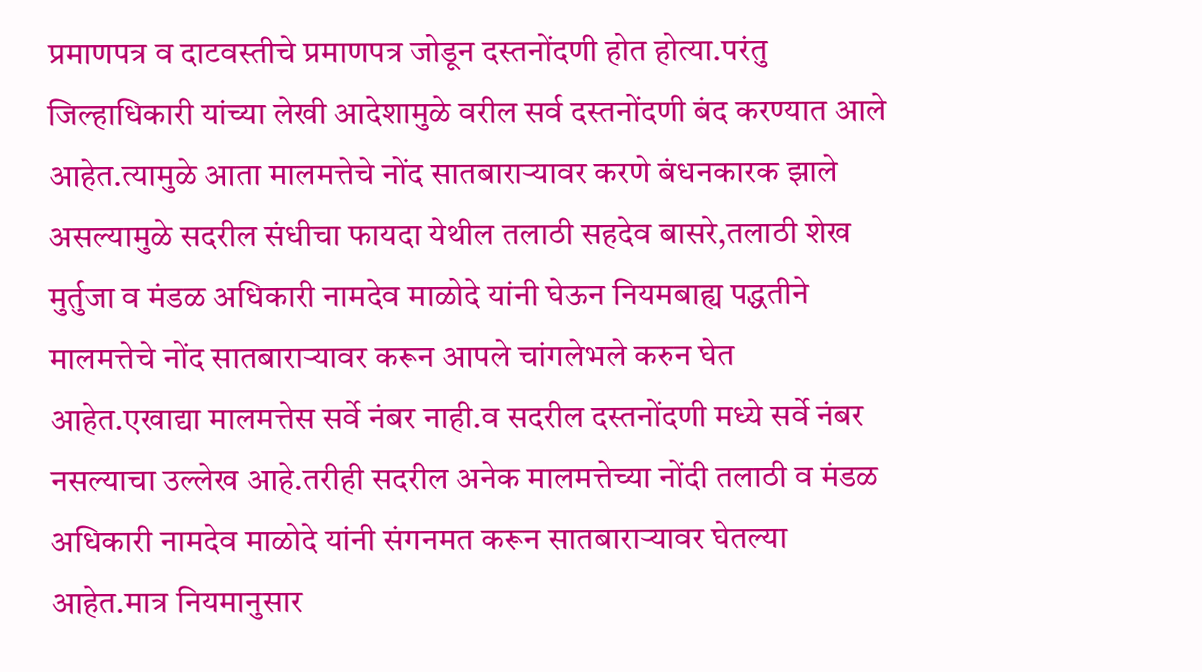प्रमाणपत्र व दाटवस्तीचे प्रमाणपत्र जोडून दस्तनोंदणी होत होत्या.परंतु जिल्हाधिकारी यांच्या लेखी आदेशामुळे वरील सर्व दस्तनोंदणी बंद करण्यात आले आहेत.त्यामुळे आता मालमत्तेचे नोंद सातबाराऱ्यावर करणे बंधनकारक झाले असल्यामुळे सदरील संधीचा फायदा येथील तलाठी सहदेव बासरे,तलाठी शेख मुर्तुजा व मंडळ अधिकारी नामदेव माळोदे यांनी घेऊन नियमबाह्य पद्धतीने मालमत्तेचे नोंद सातबाराऱ्यावर करून आपले चांगलेभले करुन घेत आहेत.एखाद्या मालमत्तेस सर्वे नंबर नाही.व सदरील दस्तनोंदणी मध्ये सर्वे नंबर नसल्याचा उल्लेख आहे.तरीही सदरील अनेक मालमत्तेच्या नोंदी तलाठी व मंडळ अधिकारी नामदेव माळोदे यांनी संगनमत करून सातबाराऱ्यावर घेतल्या आहेत.मात्र नियमानुसार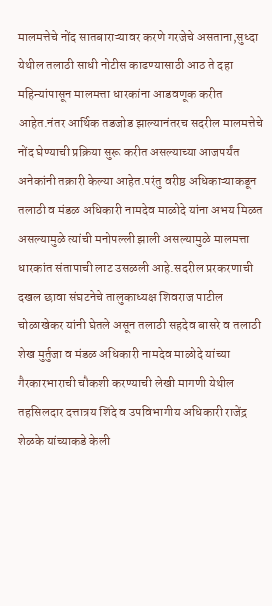मालमत्तेचे नोंद सातबाराऱ्यावर करणे गरजेचे असताना,सुध्दा येथील तलाठी साधी नोटीस काढण्यासाठी आठ ते दहा महिन्यांपासून मालमत्ता धारकांना आडवणूक करीत आहेत.नंतर आर्थिक तडजोड झाल्यानंतरच सदरील मालमत्तेचे नोंद घेण्याची प्रक्रिया सुरू करीत असल्याच्या आजपर्यंत अनेकांनी तक्रारी केल्या आहेत.परंतु वरीष्ठ अधिकाऱ्याकडून तलाठी व मंडळ अधिकारी नामदेव माळोदे यांना अभय मिळत असल्यामुळे त्यांची मनोपल्ली झाली असल्यामुळे मालमत्ता धारकांत संतापाची लाट उसळली आहे.सदरील प्ररकरणाची दखल छावा संघटनेचे तालुकाध्यक्ष शिवराज पाटील चोळाखेकर यांनी घेतले असून तलाठी सहदेव बासरे व तलाठी शेख मुर्तुजा व मंडळ अधिकारी नामदेव माळोदे यांच्या गैरकारभाराची चौकशी करण्याची लेखी मागणी येथील तहसिलदार दत्तात्रय शिंदे व उपविभागीय अधिकारी राजेंद्र शेळके यांच्याकडे केली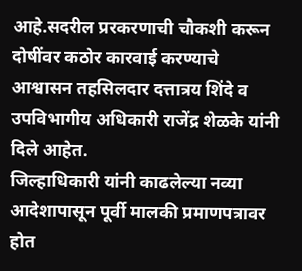आहे.सदरील प्ररकरणाची चौकशी करून दोषींवर कठोर कारवाई करण्याचे आश्वासन तहसिलदार दत्तात्रय शिंदे व उपविभागीय अधिकारी राजेंद्र शेळके यांनी दिले आहेत.
जिल्हाधिकारी यांनी काढलेल्या नव्या आदेशापासून पूर्वी मालकी प्रमाणपत्रावर होत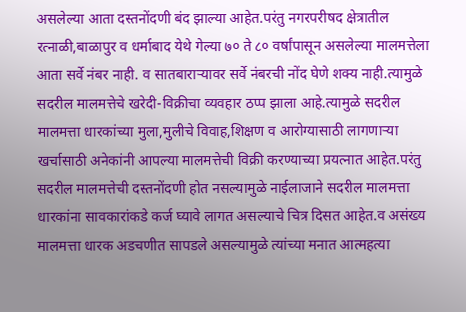असलेल्या आता दस्तनोंदणी बंद झाल्या आहेत.परंतु नगरपरीषद क्षेत्रातील रत्नाळी,बाळापुर व धर्माबाद येथे गेल्या ७० ते ८० वर्षांपासून असलेल्या मालमत्तेला आता सर्वे नंबर नाही. व सातबाराऱ्यावर सर्वे नंबरची नोंद घेणे शक्य नाही.त्यामुळे सदरील मालमत्तेचे खरेदी-विक्रीचा व्यवहार ठप्प झाला आहे.त्यामुळे सदरील मालमत्ता धारकांच्या मुला,मुलीचे विवाह,शिक्षण व आरोग्यासाठी लागणाऱ्या खर्चासाठी अनेकांनी आपल्या मालमत्तेची विक्री करण्याच्या प्रयत्नात आहेत.परंतु सदरील मालमत्तेची दस्तनोंदणी होत नसल्यामुळे नाईलाजाने सदरील मालमत्ता धारकांना सावकारांकडे कर्ज घ्यावे लागत असल्याचे चित्र दिसत आहेत.व असंख्य मालमत्ता धारक अडचणीत सापडले असल्यामुळे त्यांच्या मनात आत्महत्या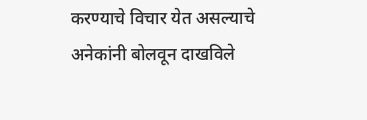करण्याचे विचार येत असल्याचे अनेकांनी बोलवून दाखविले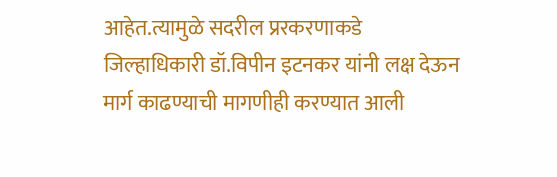आहेत.त्यामुळे सदरील प्ररकरणाकडे जिल्हाधिकारी डॉ.विपीन इटनकर यांनी लक्ष देऊन मार्ग काढण्याची मागणीही करण्यात आली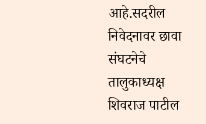आहे.सदरील निवेदनावर छावा संघटनेचे तालुकाध्यक्ष शिवराज पाटील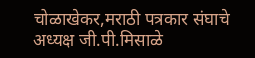चोळाखेकर,मराठी पत्रकार संघाचे अध्यक्ष जी.पी.मिसाळे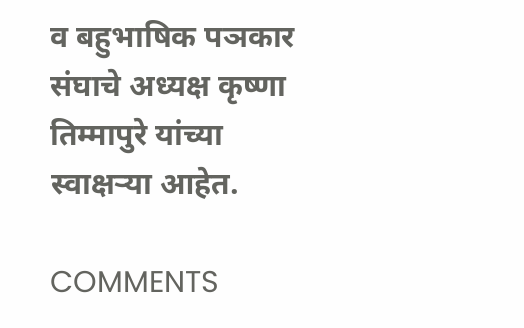व बहुभाषिक पञकार संघाचे अध्यक्ष कृष्णा तिम्मापुरे यांच्या स्वाक्षऱ्या आहेत.

COMMENTS